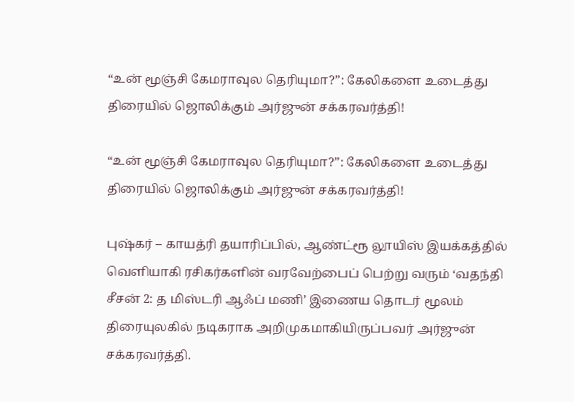“உன் மூஞ்சி கேமராவுல தெரியுமா?”: கேலிகளை உடைத்து திரையில் ஜொலிக்கும் அர்ஜுன் சக்கரவர்த்தி!

“உன் மூஞ்சி கேமராவுல தெரியுமா?”: கேலிகளை உடைத்து திரையில் ஜொலிக்கும் அர்ஜுன் சக்கரவர்த்தி!

புஷ்கர் – காயத்ரி தயாரிப்பில், ஆண்ட்ரூ லூயிஸ் இயக்கத்தில் வெளியாகி ரசிகர்களின் வரவேற்பைப் பெற்று வரும் ‘வதந்தி சீசன் 2: த மிஸ்டரி ஆஃப் மணி’ இணைய தொடர் மூலம் திரையுலகில் நடிகராக அறிமுகமாகியிருப்பவர் அர்ஜுன் சக்கரவர்த்தி.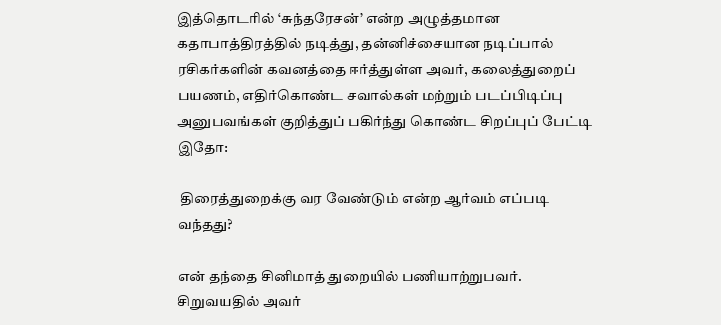இத்தொடரில் ‘சுந்தரேசன்’ என்ற அழுத்தமான கதாபாத்திரத்தில் நடித்து, தன்னிச்சையான நடிப்பால் ரசிகர்களின் கவனத்தை ஈர்த்துள்ள அவர், கலைத்துறைப் பயணம், எதிர்கொண்ட சவால்கள் மற்றும் படப்பிடிப்பு அனுபவங்கள் குறித்துப் பகிர்ந்து கொண்ட சிறப்புப் பேட்டி இதோ:

 திரைத்துறைக்கு வர வேண்டும் என்ற ஆர்வம் எப்படி வந்தது?

என் தந்தை சினிமாத் துறையில் பணியாற்றுபவர். சிறுவயதில் அவர்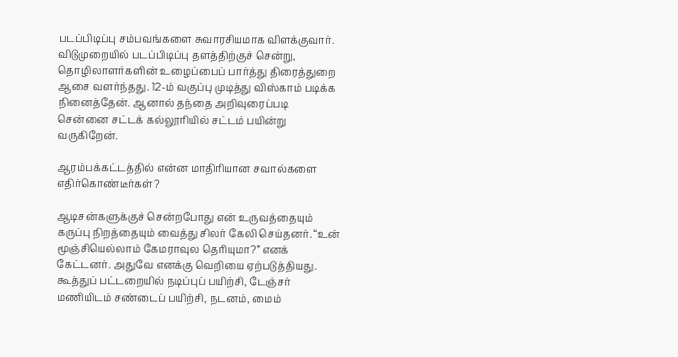படப்பிடிப்பு சம்பவங்களை சுவாரசியமாக விளக்குவார். விடுமுறையில் படப்பிடிப்பு தளத்திற்குச் சென்று, தொழிலாளர்களின் உழைப்பைப் பார்த்து திரைத்துறை ஆசை வளர்ந்தது. 12-ம் வகுப்பு முடித்து விஸ்காம் படிக்க நினைத்தேன். ஆனால் தந்தை அறிவுரைப்படி சென்னை சட்டக் கல்லூரியில் சட்டம் பயின்று வருகிறேன்.

ஆரம்பக்கட்டத்தில் என்ன மாதிரியான சவால்களை எதிர்கொண்டீர்கள்?

ஆடிசன்களுக்குச் சென்றபோது என் உருவத்தையும் கருப்பு நிறத்தையும் வைத்து சிலர் கேலி செய்தனர். “உன் மூஞ்சியெல்லாம் கேமராவுல தெரியுமா?” எனக் கேட்டனர். அதுவே எனக்கு வெறியை ஏற்படுத்தியது. கூத்துப் பட்டறையில் நடிப்புப் பயிற்சி, டேஞ்சர் மணியிடம் சண்டைப் பயிற்சி, நடனம், மைம்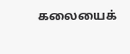கலையைக்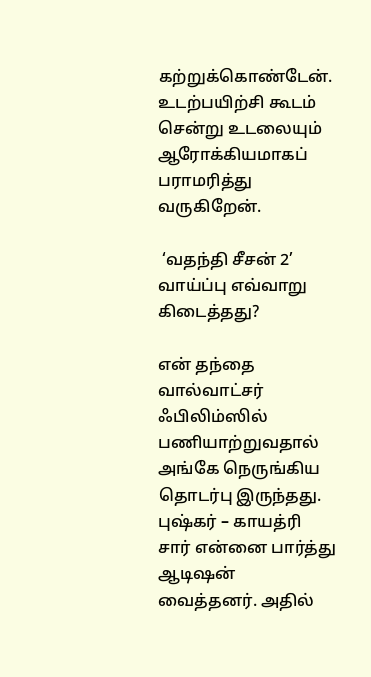கற்றுக்கொண்டேன். உடற்பயிற்சி கூடம் சென்று உடலையும் ஆரோக்கியமாகப் பராமரித்து வருகிறேன்.

 ‘வதந்தி சீசன் 2’ வாய்ப்பு எவ்வாறு கிடைத்தது?

என் தந்தை வால்வாட்சர் ஃபிலிம்ஸில் பணியாற்றுவதால் அங்கே நெருங்கிய தொடர்பு இருந்தது. புஷ்கர் – காயத்ரி சார் என்னை பார்த்து ஆடிஷன் வைத்தனர். அதில்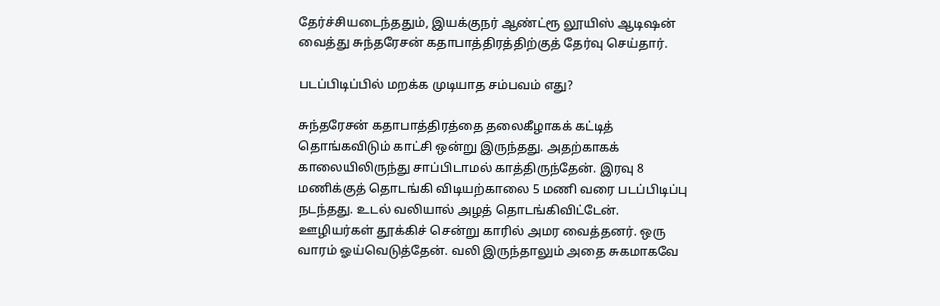தேர்ச்சியடைந்ததும், இயக்குநர் ஆண்ட்ரூ லூயிஸ் ஆடிஷன் வைத்து சுந்தரேசன் கதாபாத்திரத்திற்குத் தேர்வு செய்தார்.

படப்பிடிப்பில் மறக்க முடியாத சம்பவம் எது?

சுந்தரேசன் கதாபாத்திரத்தை தலைகீழாகக் கட்டித் தொங்கவிடும் காட்சி ஒன்று இருந்தது. அதற்காகக் காலையிலிருந்து சாப்பிடாமல் காத்திருந்தேன். இரவு 8 மணிக்குத் தொடங்கி விடியற்காலை 5 மணி வரை படப்பிடிப்பு நடந்தது. உடல் வலியால் அழத் தொடங்கிவிட்டேன். ஊழியர்கள் தூக்கிச் சென்று காரில் அமர வைத்தனர். ஒரு வாரம் ஓய்வெடுத்தேன். வலி இருந்தாலும் அதை சுகமாகவே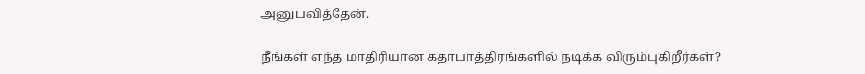அனுபவித்தேன்.

நீங்கள் எந்த மாதிரியான கதாபாத்திரங்களில் நடிக்க விரும்புகிறீர்கள்?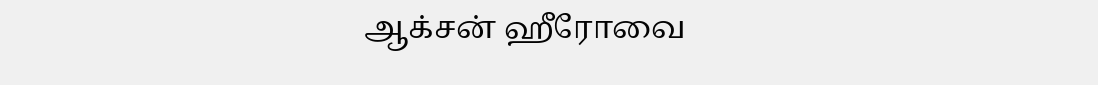ஆக்சன் ஹீரோவை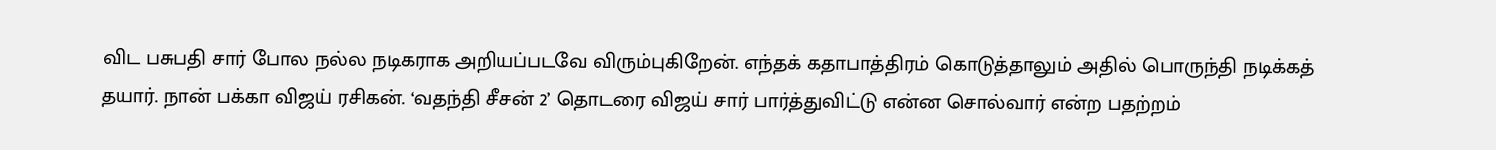விட பசுபதி சார் போல நல்ல நடிகராக அறியப்படவே விரும்புகிறேன். எந்தக் கதாபாத்திரம் கொடுத்தாலும் அதில் பொருந்தி நடிக்கத் தயார். நான் பக்கா விஜய் ரசிகன். ‘வதந்தி சீசன் 2’ தொடரை விஜய் சார் பார்த்துவிட்டு என்ன சொல்வார் என்ற பதற்றம்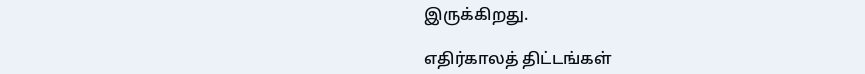இருக்கிறது.

எதிர்காலத் திட்டங்கள்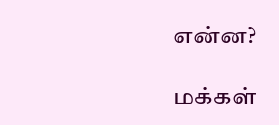என்ன?

மக்கள்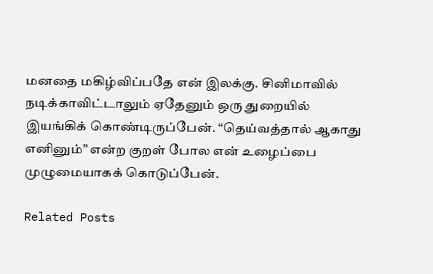மனதை மகிழ்விப்பதே என் இலக்கு. சினிமாவில் நடிக்காவிட்டாலும் ஏதேனும் ஒரு துறையில் இயங்கிக் கொண்டிருப்பேன். “தெய்வத்தால் ஆகாது எனினும்” என்ற குறள் போல என் உழைப்பை முழுமையாகக் கொடுப்பேன்.

Related Posts